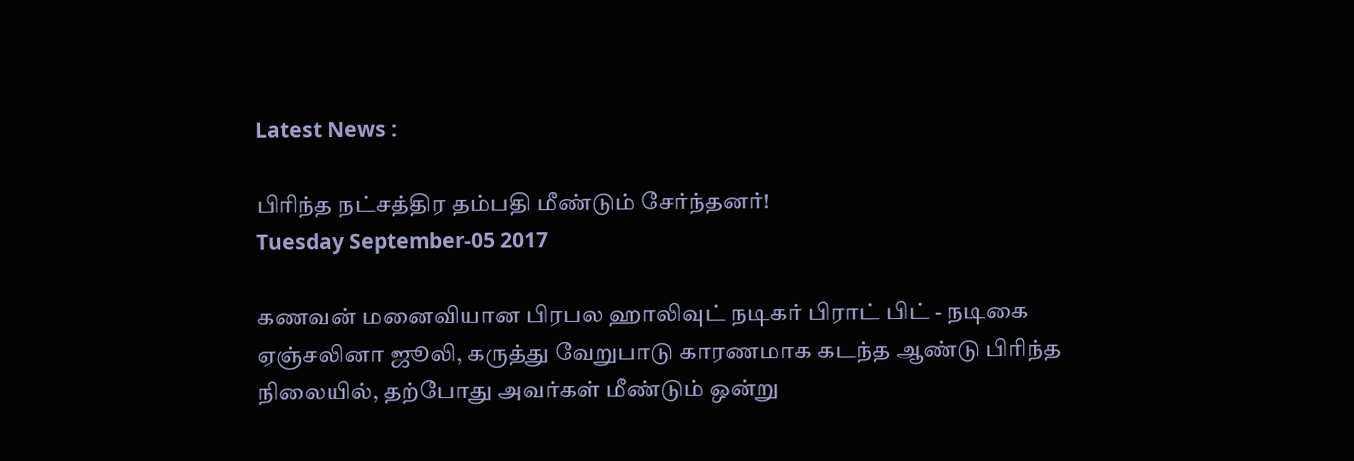Latest News :

பிரிந்த நட்சத்திர தம்பதி மீண்டும் சேர்ந்தனர்!
Tuesday September-05 2017

கணவன் மனைவியான பிரபல ஹாலிவுட் நடிகர் பிராட் பிட் - நடிகை ஏஞ்சலினா ஜூலி, கருத்து வேறுபாடு காரணமாக கடந்த ஆண்டு பிரிந்த நிலையில், தற்போது அவர்கள் மீண்டும் ஒன்று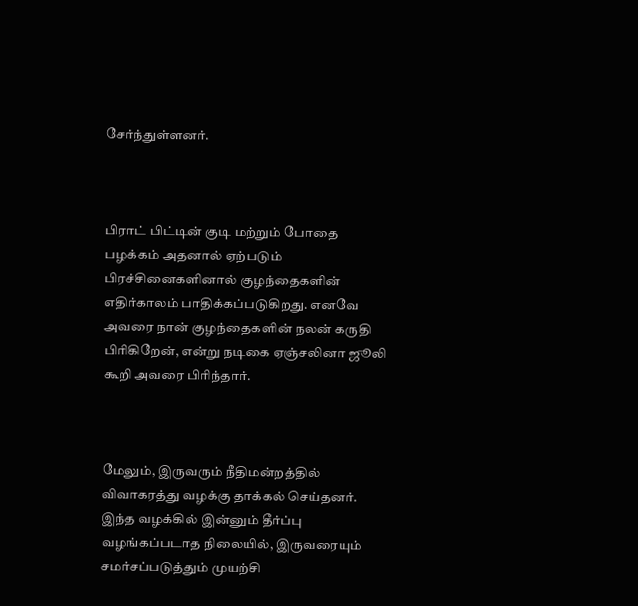சேர்ந்துள்ளனர்.



பிராட் பிட்டின் குடி மற்றும் போதை பழக்கம் அதனால் ஏற்படும் பிரச்சினைகளினால் குழந்தைகளின் எதிர்காலம் பாதிக்கப்படுகிறது. எனவே அவரை நான் குழந்தைகளின் நலன் கருதி பிரிகிறேன், என்று நடிகை ஏஞ்சலினா ஜூலி கூறி அவரை பிரிந்தார்.



மேலும், இருவரும் நீதிமன்றத்தில் விவாகரத்து வழக்கு தாக்கல் செய்தனர். இந்த வழக்கில் இன்னும் தீர்ப்பு வழங்கப்படாத நிலையில், இருவரையும் சமர்சப்படுத்தும் முயற்சி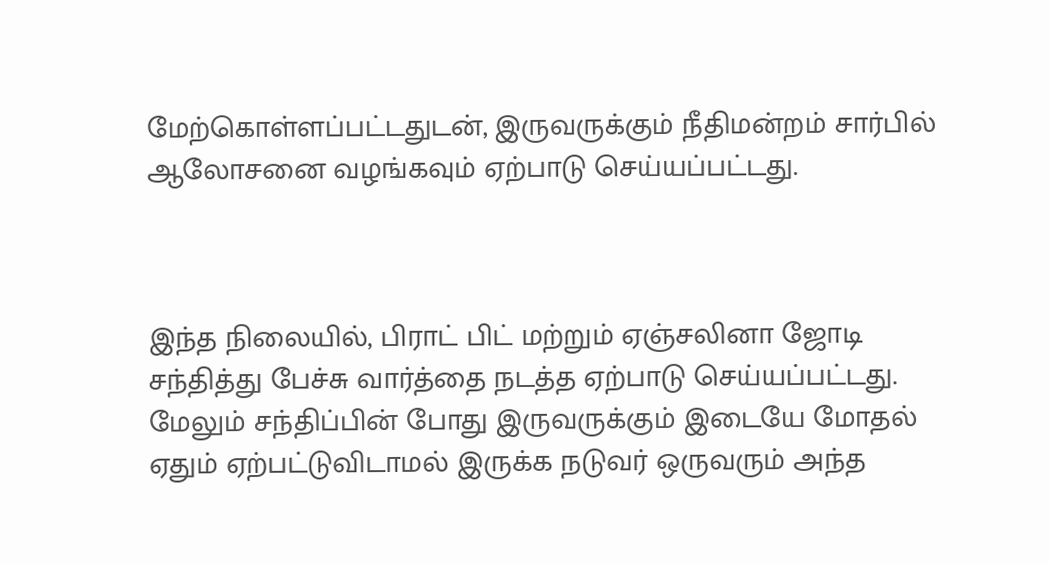மேற்கொள்ளப்பட்டதுடன், இருவருக்கும் நீதிமன்றம் சார்பில் ஆலோசனை வழங்கவும் ஏற்பாடு செய்யப்பட்டது.



இந்த நிலையில், பிராட் பிட் மற்றும் ஏஞ்சலினா ஜோடி சந்தித்து பேச்சு வார்த்தை நடத்த ஏற்பாடு செய்யப்பட்டது. மேலும் சந்திப்பின் போது இருவருக்கும் இடையே மோதல் ஏதும் ஏற்பட்டுவிடாமல் இருக்க நடுவர் ஒருவரும் அந்த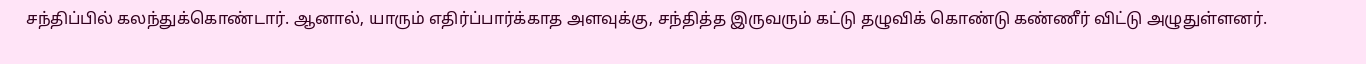சந்திப்பில் கலந்துக்கொண்டார். ஆனால், யாரும் எதிர்ப்பார்க்காத அளவுக்கு, சந்தித்த இருவரும் கட்டு தழுவிக் கொண்டு கண்ணீர் விட்டு அழுதுள்ளனர்.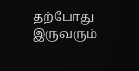தற்போது இருவரும்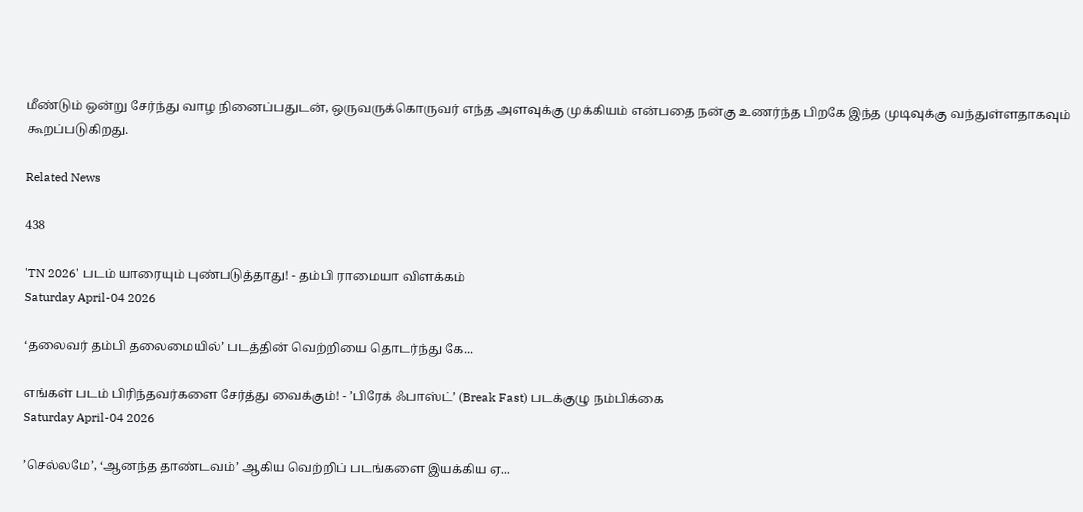மீண்டும் ஒன்று சேர்ந்து வாழ நினைப்பதுடன், ஒருவருக்கொருவர் எந்த அளவுக்கு முக்கியம் என்பதை நன்கு உணர்ந்த பிறகே இந்த முடிவுக்கு வந்துள்ளதாகவும் கூறப்படுகிறது.

Related News

438

'TN 2026' படம் யாரையும் புண்படுத்தாது! - தம்பி ராமையா விளக்கம்
Saturday April-04 2026

‘தலைவர் தம்பி தலைமையில்’ படத்தின் வெற்றியை தொடர்ந்து கே...

எங்கள் படம் பிரிந்தவர்களை சேர்த்து வைக்கும்! - ’பிரேக் ஃபாஸ்ட்’ (Break Fast) படக்குழு நம்பிக்கை
Saturday April-04 2026

’செல்லமே’, ‘ஆனந்த தாண்டவம்’ ஆகிய வெற்றிப் படங்களை இயக்கிய ஏ...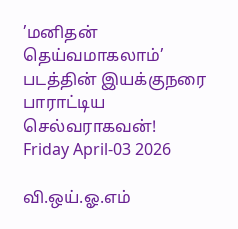’மனிதன் தெய்வமாகலாம்’ படத்தின் இயக்குநரை பாராட்டிய செல்வராகவன்!
Friday April-03 2026

வி.ஒய்.ஓ.எம்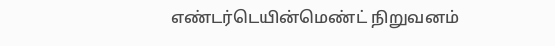எண்டர்டெயின்மெண்ட் நிறுவனம்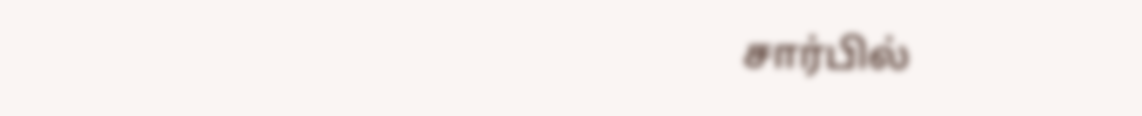சார்பில்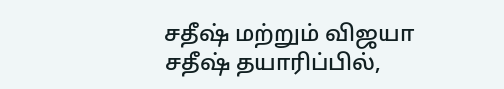சதீஷ் மற்றும் விஜயா சதீஷ் தயாரிப்பில்,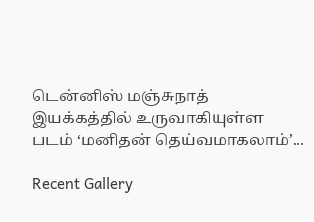டென்னிஸ் மஞ்சுநாத் இயக்கத்தில் உருவாகியுள்ள படம் ‘மனிதன் தெய்வமாகலாம்’...

Recent Gallery